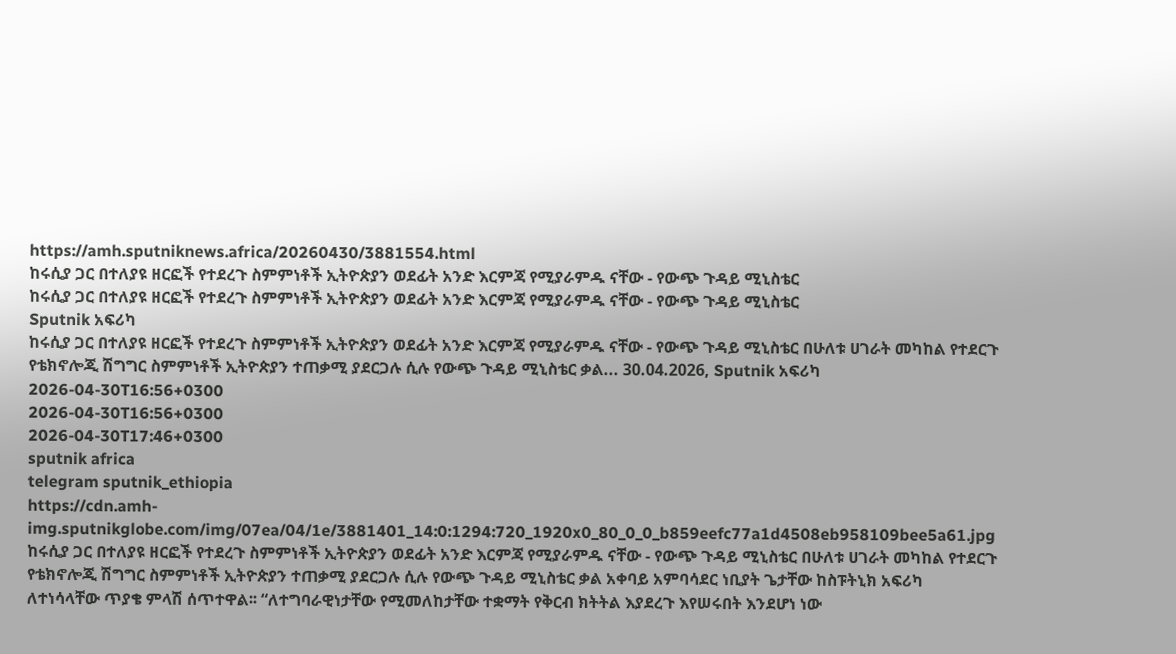https://amh.sputniknews.africa/20260430/3881554.html
ከሩሲያ ጋር በተለያዩ ዘርፎች የተደረጉ ስምምነቶች ኢትዮጵያን ወደፊት አንድ እርምጃ የሚያራምዱ ናቸው - የውጭ ጉዳይ ሚኒስቴር
ከሩሲያ ጋር በተለያዩ ዘርፎች የተደረጉ ስምምነቶች ኢትዮጵያን ወደፊት አንድ እርምጃ የሚያራምዱ ናቸው - የውጭ ጉዳይ ሚኒስቴር
Sputnik አፍሪካ
ከሩሲያ ጋር በተለያዩ ዘርፎች የተደረጉ ስምምነቶች ኢትዮጵያን ወደፊት አንድ እርምጃ የሚያራምዱ ናቸው - የውጭ ጉዳይ ሚኒስቴር በሁለቱ ሀገራት መካከል የተደርጉ የቴክኖሎጂ ሽግግር ስምምነቶች ኢትዮጵያን ተጠቃሚ ያደርጋሉ ሲሉ የውጭ ጉዳይ ሚኒስቴር ቃል... 30.04.2026, Sputnik አፍሪካ
2026-04-30T16:56+0300
2026-04-30T16:56+0300
2026-04-30T17:46+0300
sputnik africa
telegram sputnik_ethiopia
https://cdn.amh-img.sputnikglobe.com/img/07ea/04/1e/3881401_14:0:1294:720_1920x0_80_0_0_b859eefc77a1d4508eb958109bee5a61.jpg
ከሩሲያ ጋር በተለያዩ ዘርፎች የተደረጉ ስምምነቶች ኢትዮጵያን ወደፊት አንድ እርምጃ የሚያራምዱ ናቸው - የውጭ ጉዳይ ሚኒስቴር በሁለቱ ሀገራት መካከል የተደርጉ የቴክኖሎጂ ሽግግር ስምምነቶች ኢትዮጵያን ተጠቃሚ ያደርጋሉ ሲሉ የውጭ ጉዳይ ሚኒስቴር ቃል አቀባይ አምባሳደር ነቢያት ጌታቸው ከስፑትኒክ አፍሪካ ለተነሳላቸው ጥያቄ ምላሽ ሰጥተዋል፡፡ “ለተግባራዊነታቸው የሚመለከታቸው ተቋማት የቅርብ ክትትል እያደረጉ እየሠሩበት እንደሆነ ነው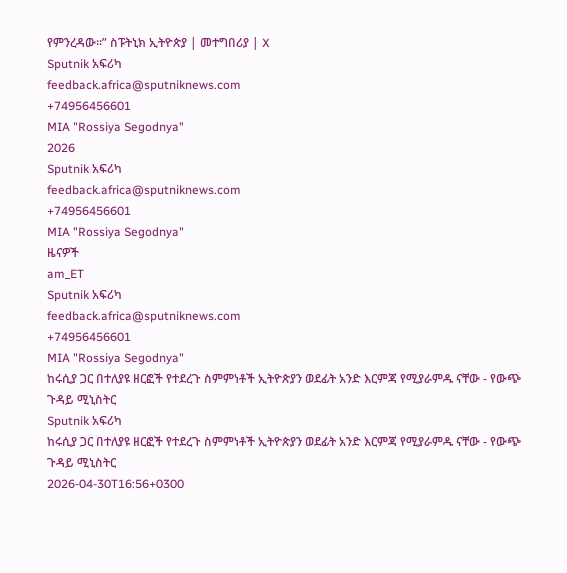የምንረዳው፡፡” ስፑትኒክ ኢትዮጵያ | መተግበሪያ | X
Sputnik አፍሪካ
feedback.africa@sputniknews.com
+74956456601
MIA "Rossiya Segodnya"
2026
Sputnik አፍሪካ
feedback.africa@sputniknews.com
+74956456601
MIA "Rossiya Segodnya"
ዜናዎች
am_ET
Sputnik አፍሪካ
feedback.africa@sputniknews.com
+74956456601
MIA "Rossiya Segodnya"
ከሩሲያ ጋር በተለያዩ ዘርፎች የተደረጉ ስምምነቶች ኢትዮጵያን ወደፊት አንድ እርምጃ የሚያራምዱ ናቸው - የውጭ ጉዳይ ሚኒስትር
Sputnik አፍሪካ
ከሩሲያ ጋር በተለያዩ ዘርፎች የተደረጉ ስምምነቶች ኢትዮጵያን ወደፊት አንድ እርምጃ የሚያራምዱ ናቸው - የውጭ ጉዳይ ሚኒስትር
2026-04-30T16:56+0300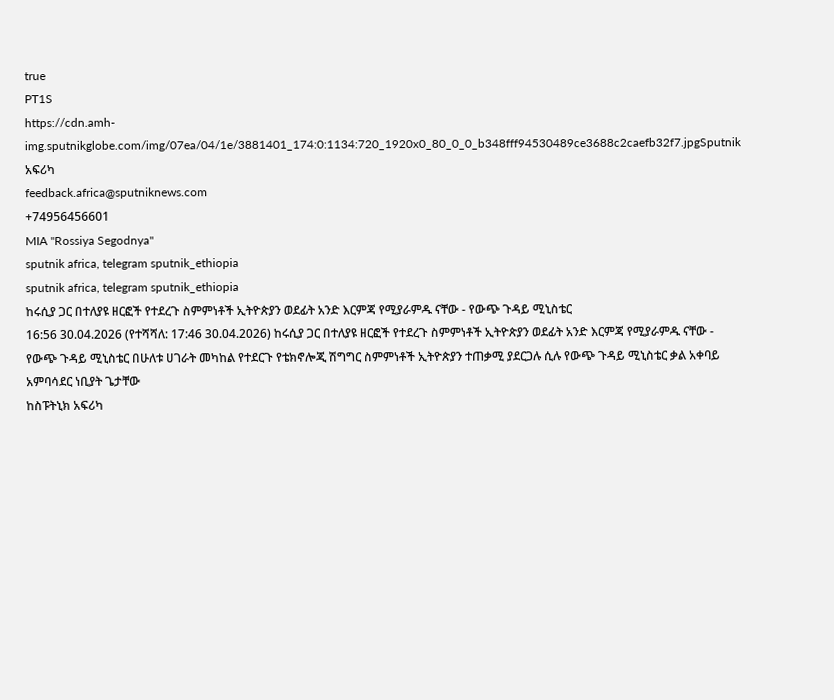true
PT1S
https://cdn.amh-img.sputnikglobe.com/img/07ea/04/1e/3881401_174:0:1134:720_1920x0_80_0_0_b348fff94530489ce3688c2caefb32f7.jpgSputnik አፍሪካ
feedback.africa@sputniknews.com
+74956456601
MIA "Rossiya Segodnya"
sputnik africa, telegram sputnik_ethiopia
sputnik africa, telegram sputnik_ethiopia
ከሩሲያ ጋር በተለያዩ ዘርፎች የተደረጉ ስምምነቶች ኢትዮጵያን ወደፊት አንድ እርምጃ የሚያራምዱ ናቸው - የውጭ ጉዳይ ሚኒስቴር
16:56 30.04.2026 (የተሻሻለ: 17:46 30.04.2026) ከሩሲያ ጋር በተለያዩ ዘርፎች የተደረጉ ስምምነቶች ኢትዮጵያን ወደፊት አንድ እርምጃ የሚያራምዱ ናቸው - የውጭ ጉዳይ ሚኒስቴር በሁለቱ ሀገራት መካከል የተደርጉ የቴክኖሎጂ ሽግግር ስምምነቶች ኢትዮጵያን ተጠቃሚ ያደርጋሉ ሲሉ የውጭ ጉዳይ ሚኒስቴር ቃል አቀባይ አምባሳደር ነቢያት ጌታቸው
ከስፑትኒክ አፍሪካ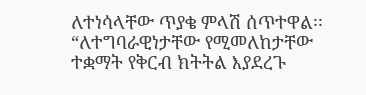ለተነሳላቸው ጥያቄ ምላሽ ሰጥተዋል፡፡
“ለተግባራዊነታቸው የሚመለከታቸው ተቋማት የቅርብ ክትትል እያደረጉ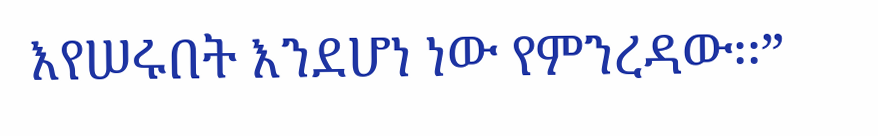እየሠሩበት እንደሆነ ነው የምንረዳው፡፡”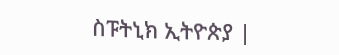ስፑትኒክ ኢትዮጵያ |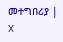መተግበሪያ | X